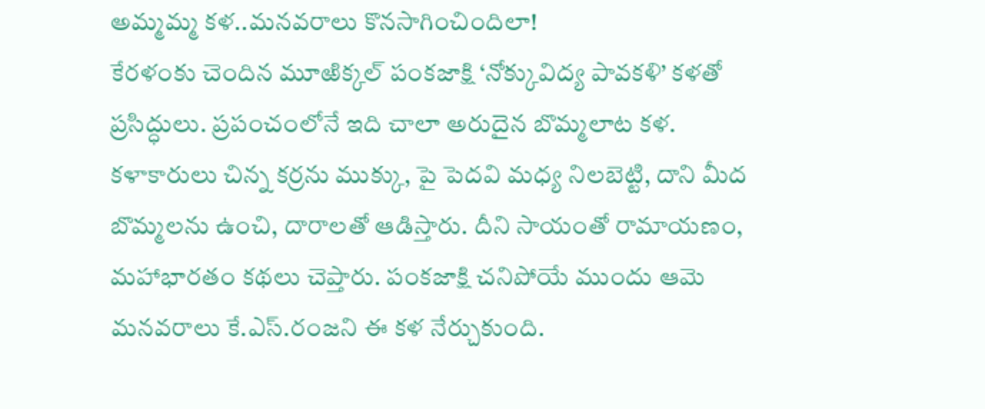అమ్మమ్మ కళ..మనవరాలు కొనసాగించిందిలా!
కేరళంకు చెందిన మూఱిక్కల్ పంకజాక్షి ‘నోక్కువిద్య పావకళి’ కళతో ప్రసిద్ధులు. ప్రపంచంలోనే ఇది చాలా అరుదైన బొమ్మలాట కళ. కళాకారులు చిన్న కర్రను ముక్కు, పై పెదవి మధ్య నిలబెట్టి, దాని మీద బొమ్మలను ఉంచి, దారాలతో ఆడిస్తారు. దీని సాయంతో రామాయణం, మహాభారతం కథలు చెప్తారు. పంకజాక్షి చనిపోయే ముందు ఆమె మనవరాలు కే.ఎస్.రంజని ఈ కళ నేర్చుకుంది.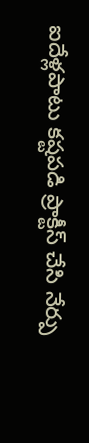ఐదేళ్లపాటు కష్టపడి ప్రాక్టీస్ చేసి నేర్పు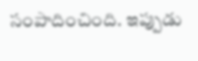సంపాదించింది. ఇప్పుడు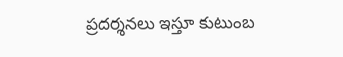ప్రదర్శనలు ఇస్తూ కుటుంబ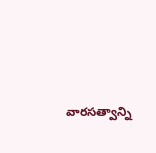వారసత్వాన్ని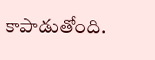కాపాడుతోంది.